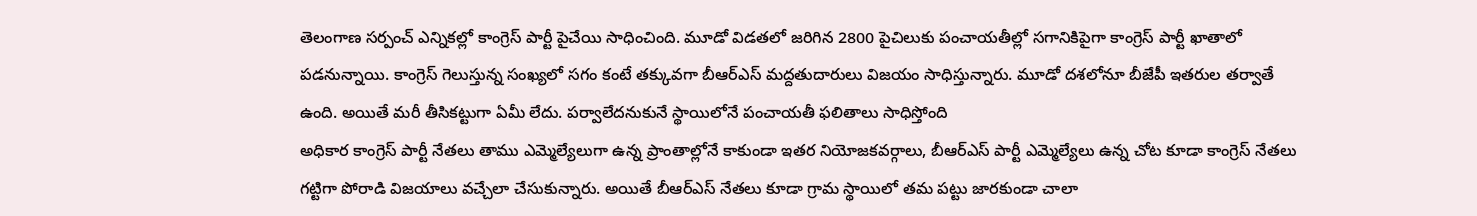తెలంగాణ సర్పంచ్ ఎన్నికల్లో కాంగ్రెస్ పార్టీ పైచేయి సాధించింది. మూడో విడతలో జరిగిన 2800 పైచిలుకు పంచాయతీల్లో సగానికిపైగా కాంగ్రెస్ పార్టీ ఖాతాలో పడనున్నాయి. కాంగ్రెస్ గెలుస్తున్న సంఖ్యలో సగం కంటే తక్కువగా బీఆర్ఎస్ మద్దతుదారులు విజయం సాధిస్తున్నారు. మూడో దశలోనూ బీజేపీ ఇతరుల తర్వాతే ఉంది. అయితే మరీ తీసికట్టుగా ఏమీ లేదు. పర్వాలేదనుకునే స్థాయిలోనే పంచాయతీ ఫలితాలు సాధిస్తోంది
అధికార కాంగ్రెస్ పార్టీ నేతలు తాము ఎమ్మెల్యేలుగా ఉన్న ప్రాంతాల్లోనే కాకుండా ఇతర నియోజకవర్గాలు, బీఆర్ఎస్ పార్టీ ఎమ్మెల్యేలు ఉన్న చోట కూడా కాంగ్రెస్ నేతలు గట్టిగా పోరాడి విజయాలు వచ్చేలా చేసుకున్నారు. అయితే బీఆర్ఎస్ నేతలు కూడా గ్రామ స్థాయిలో తమ పట్టు జారకుండా చాలా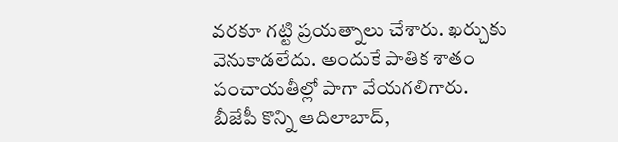వరకూ గట్టి ప్రయత్నాలు చేశారు. ఖర్చుకు వెనుకాడలేదు. అందుకే పాతిక శాతం పంచాయతీల్లో పాగా వేయగలిగారు. బీజేపీ కొన్ని ఆదిలాబాద్,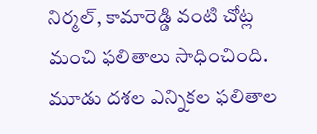నిర్మల్, కామారెడ్డి వంటి చోట్ల మంచి ఫలితాలు సాధించింది.
మూడు దశల ఎన్నికల ఫలితాల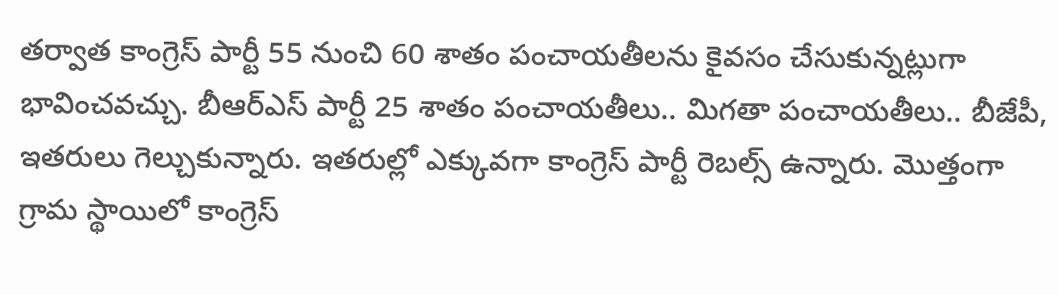తర్వాత కాంగ్రెస్ పార్టీ 55 నుంచి 60 శాతం పంచాయతీలను కైవసం చేసుకున్నట్లుగా భావించవచ్చు. బీఆర్ఎస్ పార్టీ 25 శాతం పంచాయతీలు.. మిగతా పంచాయతీలు.. బీజేపీ, ఇతరులు గెల్చుకున్నారు. ఇతరుల్లో ఎక్కువగా కాంగ్రెస్ పార్టీ రెబల్స్ ఉన్నారు. మొత్తంగా గ్రామ స్థాయిలో కాంగ్రెస్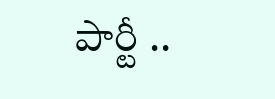పార్టీ ..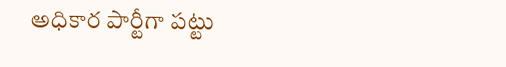అధికార పార్టీగా పట్టు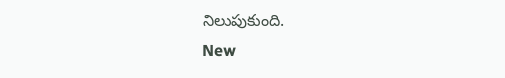నిలుపుకుంది.
New